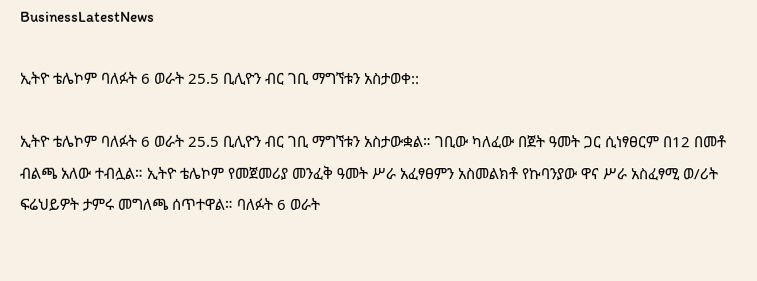BusinessLatestNews

ኢትዮ ቴሌኮም ባለፉት 6 ወራት 25.5 ቢሊዮን ብር ገቢ ማግኘቱን አስታወቀ::

ኢትዮ ቴሌኮም ባለፉት 6 ወራት 25.5 ቢሊዮን ብር ገቢ ማግኘቱን አስታውቋል። ገቢው ካለፈው በጀት ዓመት ጋር ሲነፃፀርም በ12 በመቶ ብልጫ አለው ተብሏል። ኢትዮ ቴሌኮም የመጀመሪያ መንፈቅ ዓመት ሥራ አፈፃፀምን አስመልክቶ የኩባንያው ዋና ሥራ አስፈፃሚ ወ/ሪት ፍሬህይዎት ታምሩ መግለጫ ሰጥተዋል። ባለፉት 6 ወራት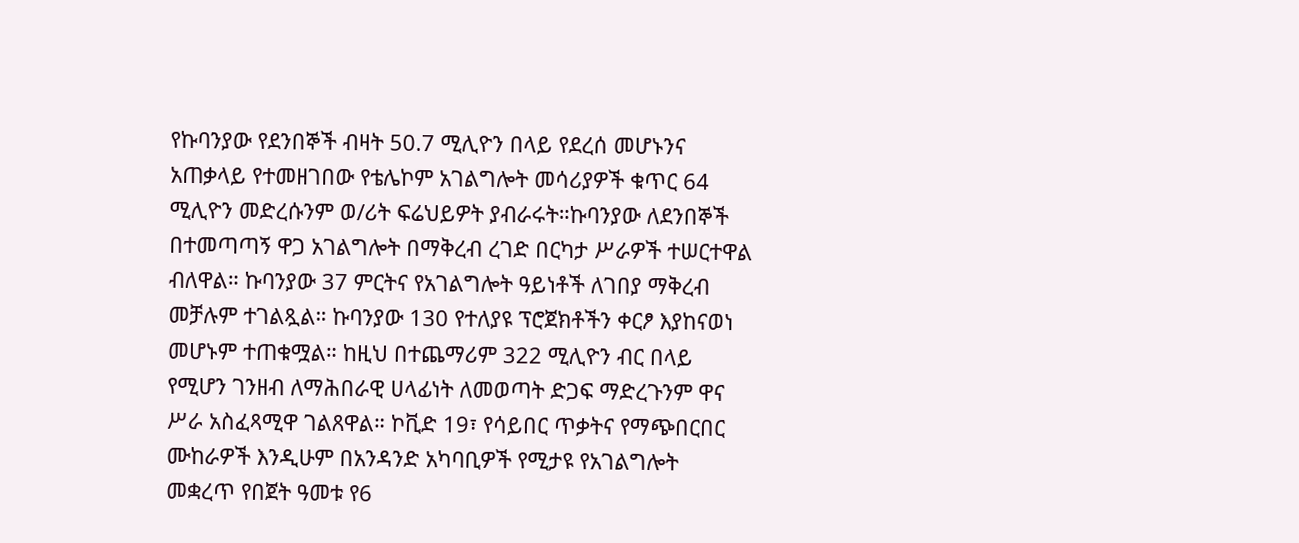የኩባንያው የደንበኞች ብዛት 50.7 ሚሊዮን በላይ የደረሰ መሆኑንና አጠቃላይ የተመዘገበው የቴሌኮም አገልግሎት መሳሪያዎች ቁጥር 64 ሚሊዮን መድረሱንም ወ/ሪት ፍሬህይዎት ያብራሩት።ኩባንያው ለደንበኞች በተመጣጣኝ ዋጋ አገልግሎት በማቅረብ ረገድ በርካታ ሥራዎች ተሠርተዋል ብለዋል። ኩባንያው 37 ምርትና የአገልግሎት ዓይነቶች ለገበያ ማቅረብ መቻሉም ተገልጿል። ኩባንያው 130 የተለያዩ ፕሮጀክቶችን ቀርፆ እያከናወነ መሆኑም ተጠቁሟል። ከዚህ በተጨማሪም 322 ሚሊዮን ብር በላይ የሚሆን ገንዘብ ለማሕበራዊ ሀላፊነት ለመወጣት ድጋፍ ማድረጉንም ዋና ሥራ አስፈጻሚዋ ገልጸዋል። ኮቪድ 19፣ የሳይበር ጥቃትና የማጭበርበር ሙከራዎች እንዲሁም በአንዳንድ አካባቢዎች የሚታዩ የአገልግሎት መቋረጥ የበጀት ዓመቱ የ6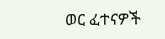ወር ፈተናዎች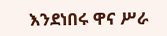እንደነበሩ ዋና ሥራ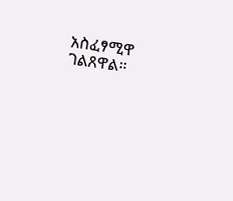አስፈፃሚዋ ገልጸዋል።